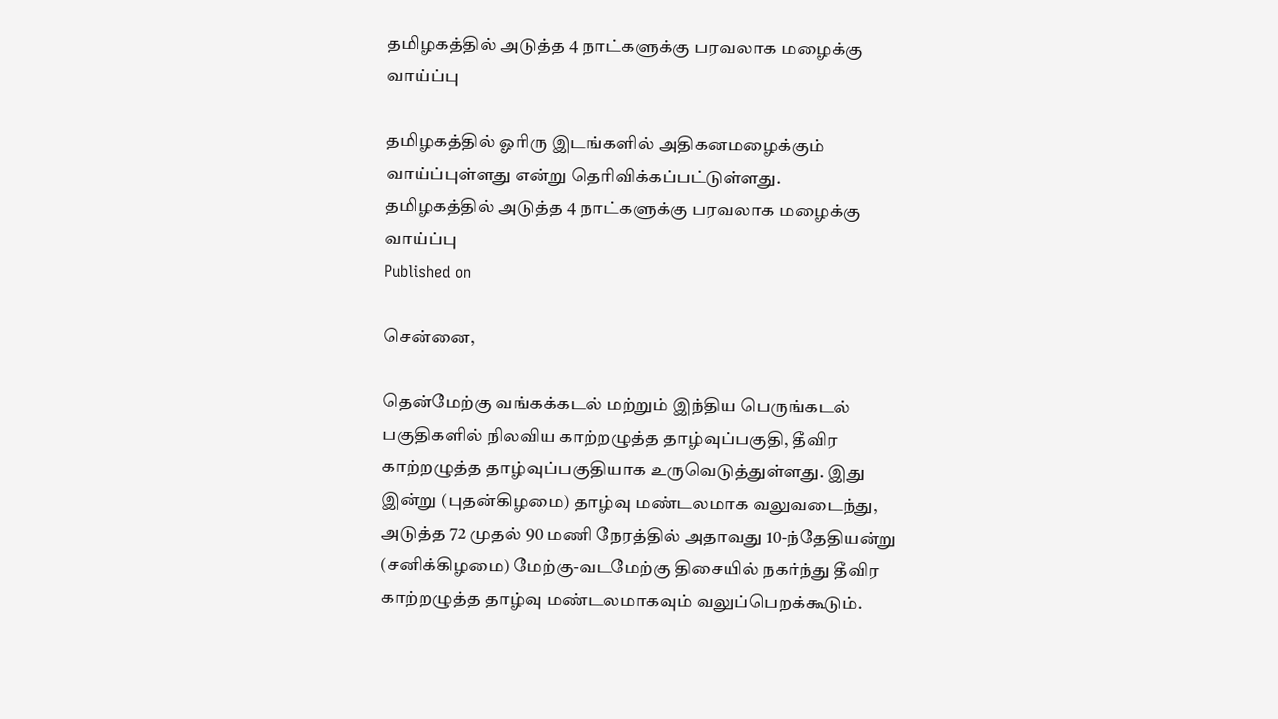தமிழகத்தில் அடுத்த 4 நாட்களுக்கு பரவலாக மழைக்கு வாய்ப்பு

தமிழகத்தில் ஓரிரு இடங்களில் அதிகனமழைக்கும் வாய்ப்புள்ளது என்று தெரிவிக்கப்பட்டுள்ளது.
தமிழகத்தில் அடுத்த 4 நாட்களுக்கு பரவலாக மழைக்கு வாய்ப்பு
Published on

சென்னை,

தென்மேற்கு வங்கக்கடல் மற்றும் இந்திய பெருங்கடல் பகுதிகளில் நிலவிய காற்றழுத்த தாழ்வுப்பகுதி, தீவிர காற்றழுத்த தாழ்வுப்பகுதியாக உருவெடுத்துள்ளது. இது இன்று (புதன்கிழமை) தாழ்வு மண்டலமாக வலுவடைந்து, அடுத்த 72 முதல் 90 மணி நேரத்தில் அதாவது 10-ந்தேதியன்று (சனிக்கிழமை) மேற்கு-வடமேற்கு திசையில் நகர்ந்து தீவிர காற்றழுத்த தாழ்வு மண்டலமாகவும் வலுப்பெறக்கூடும்.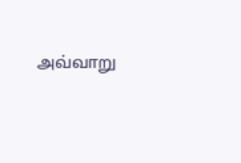அவ்வாறு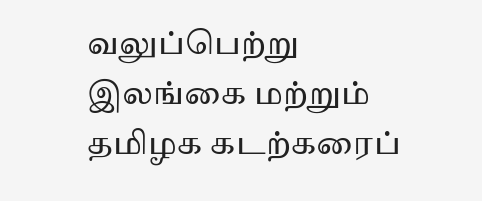வலுப்பெற்று இலங்கை மற்றும் தமிழக கடற்கரைப்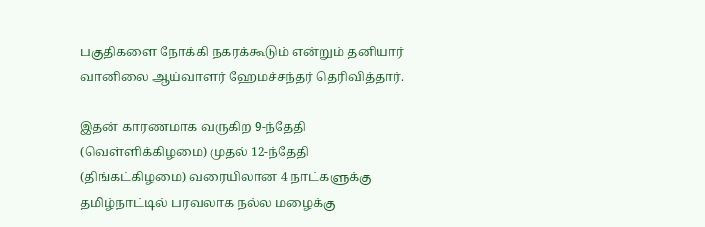பகுதிகளை நோக்கி நகரக்கூடும் என்றும் தனியார் வானிலை ஆய்வாளர் ஹேமச்சந்தர் தெரிவித்தார்.

இதன் காரணமாக வருகிற 9-ந்தேதி (வெள்ளிக்கிழமை) முதல் 12-ந்தேதி (திங்கட்கிழமை) வரையிலான 4 நாட்களுக்கு தமிழ்நாட்டில் பரவலாக நல்ல மழைக்கு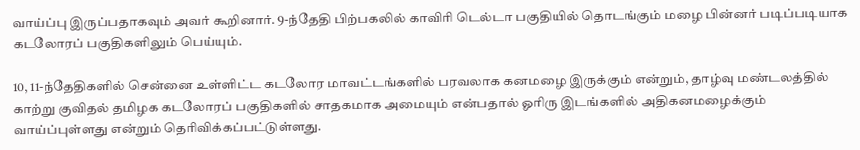வாய்ப்பு இருப்பதாகவும் அவர் கூறினார். 9-ந்தேதி பிற்பகலில் காவிரி டெல்டா பகுதியில் தொடங்கும் மழை பின்னர் படிப்படியாக கடலோரப் பகுதிகளிலும் பெய்யும்.

10, 11-ந்தேதிகளில் சென்னை உள்ளிட்ட கடலோர மாவட்டங்களில் பரவலாக கனமழை இருக்கும் என்றும், தாழ்வு மண்டலத்தில் காற்று குவிதல் தமிழக கடலோரப் பகுதிகளில் சாதகமாக அமையும் என்பதால் ஓரிரு இடங்களில் அதிகனமழைக்கும் வாய்ப்புள்ளது என்றும் தெரிவிக்கப்பட்டுள்ளது.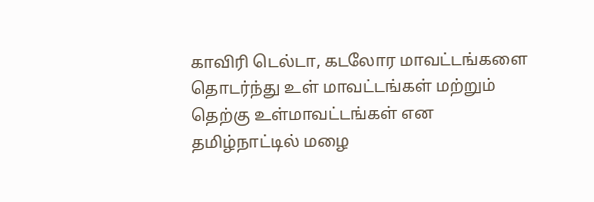காவிரி டெல்டா, கடலோர மாவட்டங்களை தொடர்ந்து உள் மாவட்டங்கள் மற்றும் தெற்கு உள்மாவட்டங்கள் என தமிழ்நாட்டில் மழை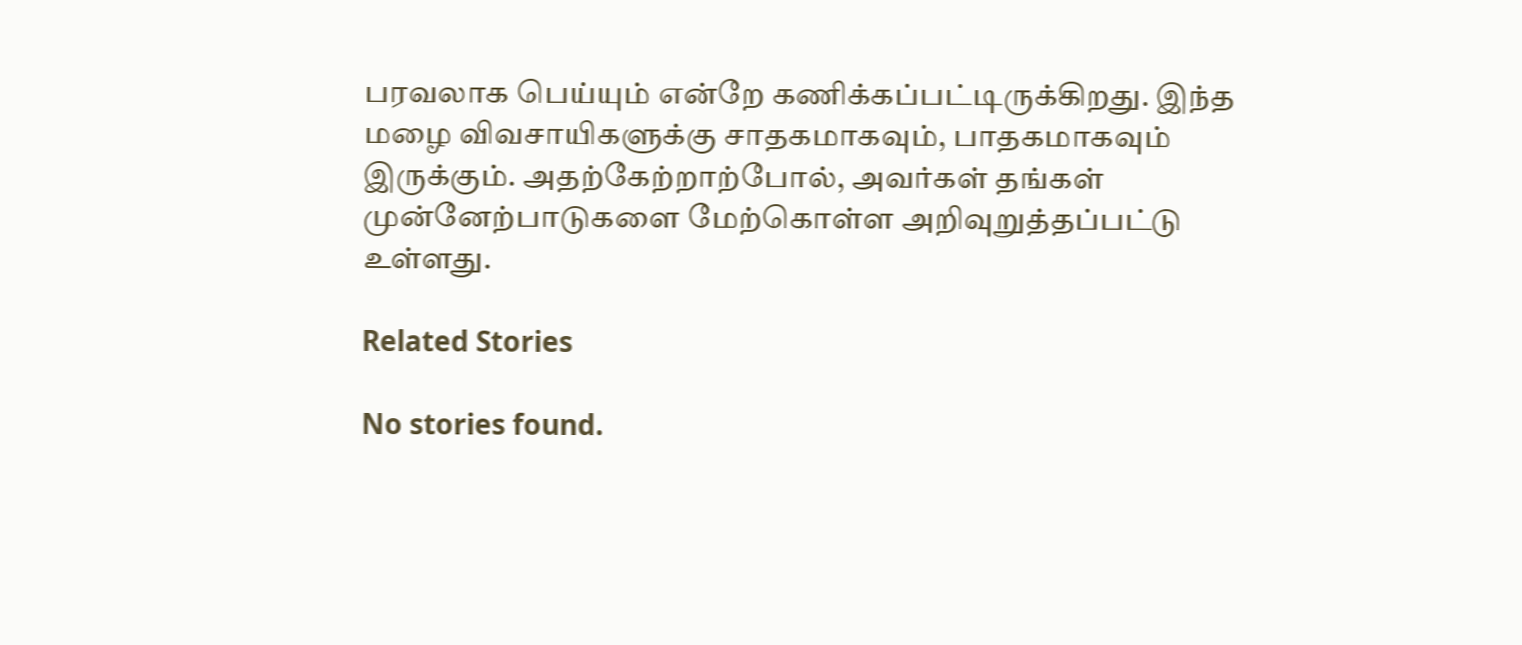பரவலாக பெய்யும் என்றே கணிக்கப்பட்டிருக்கிறது. இந்த மழை விவசாயிகளுக்கு சாதகமாகவும், பாதகமாகவும் இருக்கும். அதற்கேற்றாற்போல், அவர்கள் தங்கள் முன்னேற்பாடுகளை மேற்கொள்ள அறிவுறுத்தப்பட்டு உள்ளது.

Related Stories

No stories found.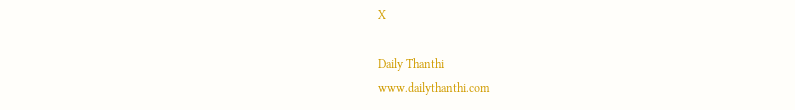X

Daily Thanthi
www.dailythanthi.com